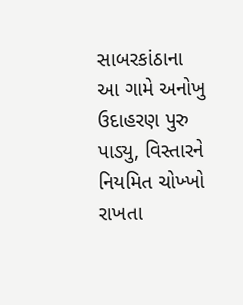સાબરકાંઠાના આ ગામે અનોખુ ઉદાહરણ પુરુ પાડ્યુ, વિસ્તારને નિયમિત ચોખ્ખો રાખતા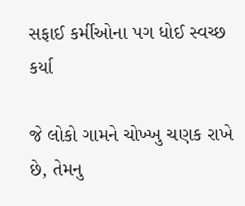સફાઈ કર્મીઓના પગ ધોઈ સ્વચ્છ કર્યા

જે લોકો ગામને ચોખ્ખુ ચણક રાખે છે, તેમનુ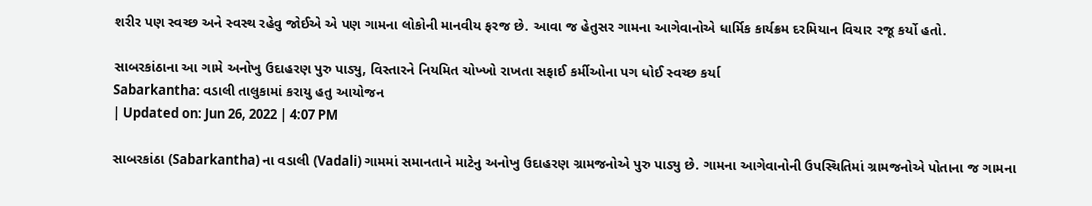શરીર પણ સ્વચ્છ અને સ્વસ્થ રહેવુ જોઈએ એ પણ ગામના લોકોની માનવીય ફરજ છે. આવા જ હેતુસર ગામના આગેવાનોએ ધાર્મિક કાર્યક્રમ દરમિયાન વિચાર રજૂ કર્યો હતો.

સાબરકાંઠાના આ ગામે અનોખુ ઉદાહરણ પુરુ પાડ્યુ, વિસ્તારને નિયમિત ચોખ્ખો રાખતા સફાઈ કર્મીઓના પગ ધોઈ સ્વચ્છ કર્યા
Sabarkantha: વડાલી તાલુકામાં કરાયુ હતુ આયોજન
| Updated on: Jun 26, 2022 | 4:07 PM

સાબરકાંઠા (Sabarkantha) ના વડાલી (Vadali) ગામમાં સમાનતાને માટેનુ અનોખુ ઉદાહરણ ગ્રામજનોએ પુરુ પાડ્યુ છે. ગામના આગેવાનોની ઉપસ્થિતિમાં ગ્રામજનોએ પોતાના જ ગામના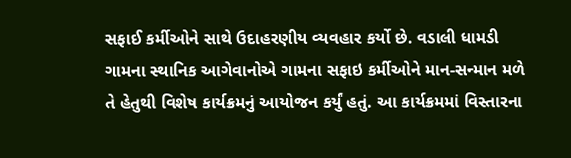સફાઈ કર્મીઓને સાથે ઉદાહરણીય વ્યવહાર કર્યો છે. વડાલી ધામડી ગામના સ્થાનિક આગેવાનોએ ગામના સફાઇ કર્મીઓને માન-સન્માન મળે તે હેતુથી વિશેષ કાર્યક્રમનું આયોજન કર્યું હતું. આ કાર્યક્રમમાં વિસ્તારના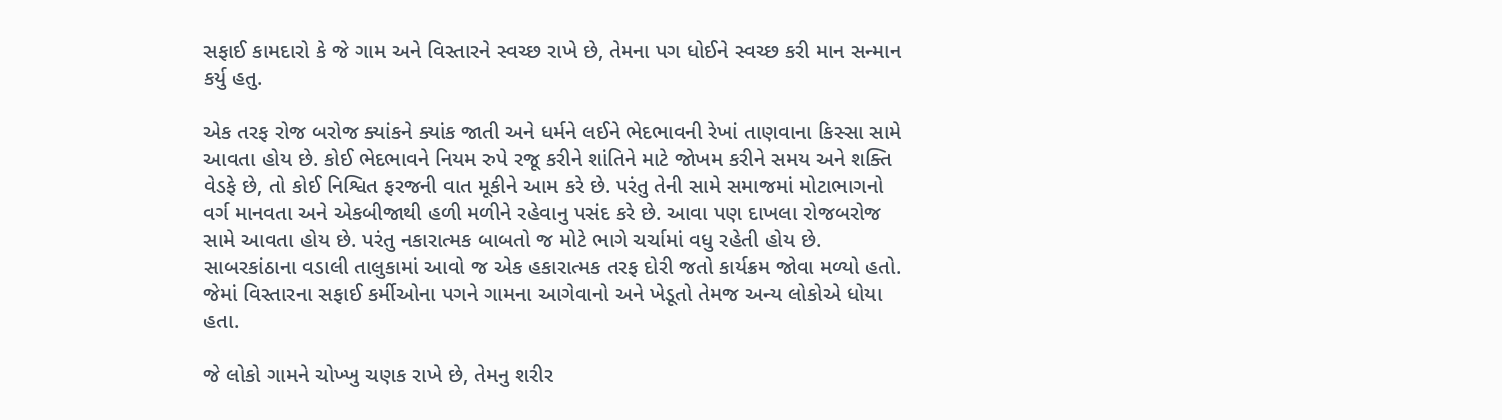સફાઈ કામદારો કે જે ગામ અને વિસ્તારને સ્વચ્છ રાખે છે, તેમના પગ ધોઈને સ્વચ્છ કરી માન સન્માન કર્યુ હતુ.

એક તરફ રોજ બરોજ ક્યાંકને ક્યાંક જાતી અને ધર્મને લઈને ભેદભાવની રેખાં તાણવાના કિસ્સા સામે આવતા હોય છે. કોઈ ભેદભાવને નિયમ રુપે રજૂ કરીને શાંતિને માટે જોખમ કરીને સમય અને શક્તિ વેડફે છે, તો કોઈ નિશ્વિત ફરજની વાત મૂકીને આમ કરે છે. પરંતુ તેની સામે સમાજમાં મોટાભાગનો વર્ગ માનવતા અને એકબીજાથી હળી મળીને રહેવાનુ પસંદ કરે છે. આવા પણ દાખલા રોજબરોજ સામે આવતા હોય છે. પરંતુ નકારાત્મક બાબતો જ મોટે ભાગે ચર્ચામાં વધુ રહેતી હોય છે. સાબરકાંઠાના વડાલી તાલુકામાં આવો જ એક હકારાત્મક તરફ દોરી જતો કાર્યક્રમ જોવા મળ્યો હતો. જેમાં વિસ્તારના સફાઈ કર્મીઓના પગને ગામના આગેવાનો અને ખેડૂતો તેમજ અન્ય લોકોએ ધોયા હતા.

જે લોકો ગામને ચોખ્ખુ ચણક રાખે છે, તેમનુ શરીર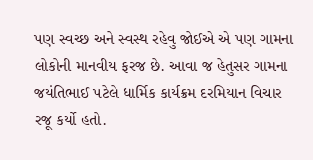પણ સ્વચ્છ અને સ્વસ્થ રહેવુ જોઈએ એ પણ ગામના લોકોની માનવીય ફરજ છે. આવા જ હેતુસર ગામના જયંતિભાઈ પટેલે ધાર્મિક કાર્યક્રમ દરમિયાન વિચાર રજૂ કર્યો હતો.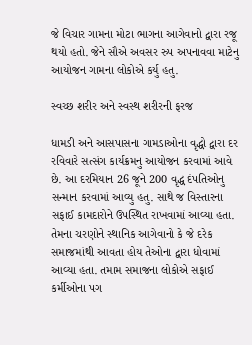જે વિચાર ગામના મોટા ભાગના આગેવાનો દ્વારા રજૂ થયો હતો. જેને સૌએ અવસર રુપ અપનાવવા માટેનુ આયોજન ગામના લોકોએ કર્યુ હતુ.

સ્વચ્છ શરીર અને સ્વસ્થ શરીરની ફરજ

ધામડી અને આસપાસના ગામડાઓના વૃદ્ધો દ્વારા દર રવિવારે સત્સંગ કાર્યક્રમનુ આયોજન કરવામાં આવે છે. આ દરમિયાન 26 જૂને 200 વૃદ્ધ દંપતિઓનુ સન્માન કરવામાં આવ્યુ હતુ. સાથે જ વિસ્તારના સફાઈ કામદારોને ઉપસ્થિત રાખવામાં આવ્યા હતા. તેમના ચરણોને સ્થાનિક આગેવાનો કે જે દરેક સમાજમાંથી આવતા હોય તેઓના દ્વારા ધોવામાં આવ્યા હતા. તમામ સમાજના લોકોએ સફાઈ કર્મીઓના પગ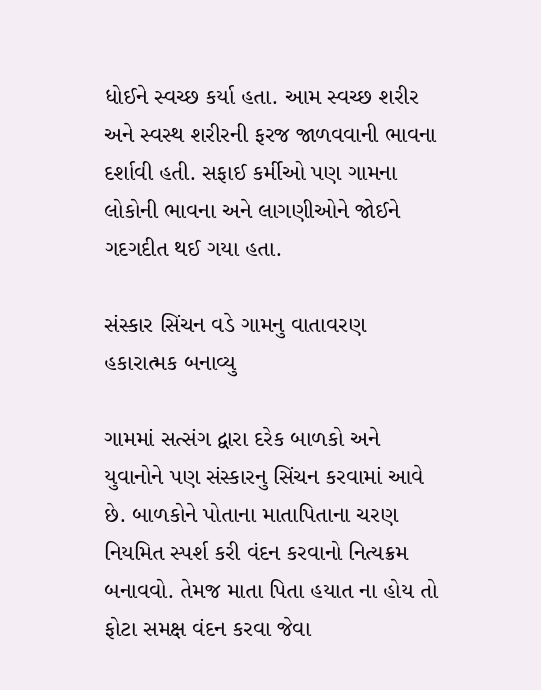ધોઈને સ્વચ્છ કર્યા હતા. આમ સ્વચ્છ શરીર અને સ્વસ્થ શરીરની ફરજ જાળવવાની ભાવના દર્શાવી હતી. સફાઈ કર્મીઓ પણ ગામના લોકોની ભાવના અને લાગણીઓને જોઈને ગદગદીત થઈ ગયા હતા.

સંસ્કાર સિંચન વડે ગામનુ વાતાવરણ હકારાત્મક બનાવ્યુ

ગામમાં સત્સંગ દ્વારા દરેક બાળકો અને યુવાનોને પણ સંસ્કારનુ સિંચન કરવામાં આવે છે. બાળકોને પોતાના માતાપિતાના ચરણ નિયમિત સ્પર્શ કરી વંદન કરવાનો નિત્યક્રમ બનાવવો. તેમજ માતા પિતા હયાત ના હોય તો ફોટા સમક્ષ વંદન કરવા જેવા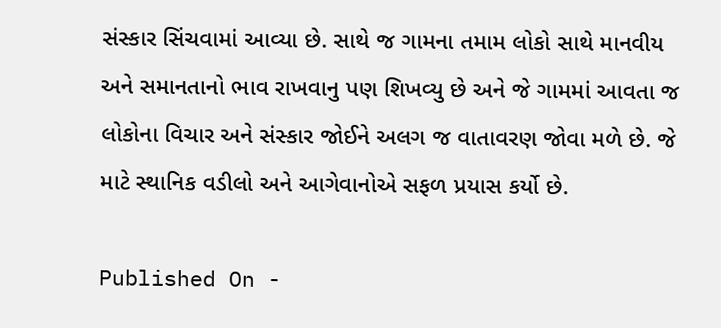સંસ્કાર સિંચવામાં આવ્યા છે. સાથે જ ગામના તમામ લોકો સાથે માનવીય અને સમાનતાનો ભાવ રાખવાનુ પણ શિખવ્યુ છે અને જે ગામમાં આવતા જ લોકોના વિચાર અને સંસ્કાર જોઈને અલગ જ વાતાવરણ જોવા મળે છે. જે માટે સ્થાનિક વડીલો અને આગેવાનોએ સફળ પ્રયાસ કર્યો છે.

Published On -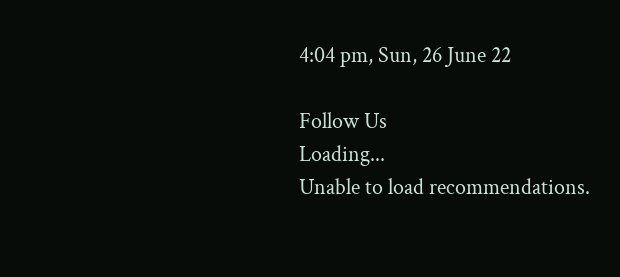4:04 pm, Sun, 26 June 22

Follow Us
Loading...
Unable to load recommendations.